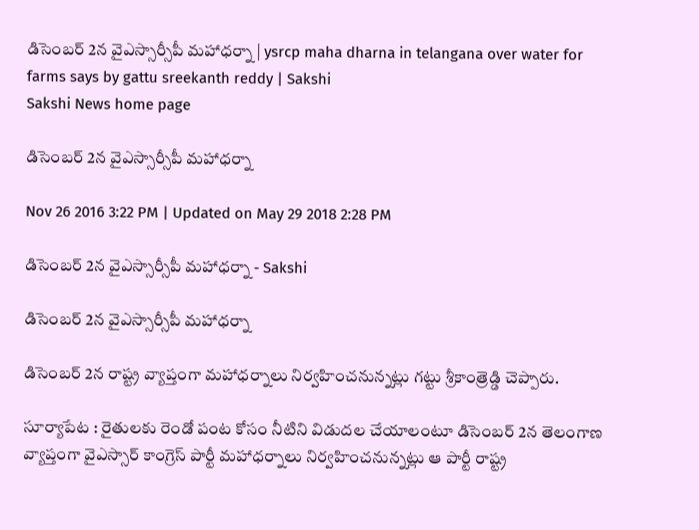డిసెంబర్ 2న వైఎస్సార్సీపీ మహాధర్నా | ysrcp maha dharna in telangana over water for farms says by gattu sreekanth reddy | Sakshi
Sakshi News home page

డిసెంబర్ 2న వైఎస్సార్సీపీ మహాధర్నా

Nov 26 2016 3:22 PM | Updated on May 29 2018 2:28 PM

డిసెంబర్ 2న వైఎస్సార్సీపీ మహాధర్నా - Sakshi

డిసెంబర్ 2న వైఎస్సార్సీపీ మహాధర్నా

డిసెంబర్ 2న రాష్ట్ర వ్యాప్తంగా మహాధర్నాలు నిర్వహించనున్నట్లు గట్టు శ్రీకాంత్రెడ్డి చెప్పారు.

సూర‍్యాపేట : రైతులకు రెండో పంట కోసం నీటిని విడుదల చేయాలంటూ డిసెంబర్ 2న తెలంగాణ వ్యాప్తంగా వైఎస్సార్ కాంగ్రెస్ పార్టీ మహాధర్నాలు నిర్వహించనున్నట్లు ఆ పార్టీ రాష్ట్ర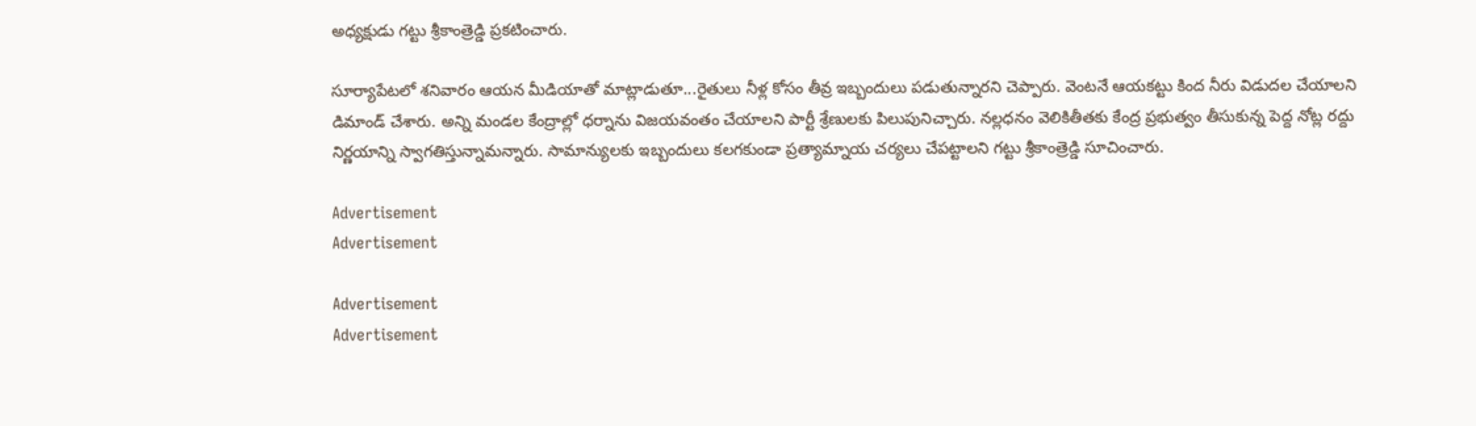అధ్యక్షుడు గట్టు శ్రీకాంత్రెడ్డి ప్రకటించారు.

సూర్యాపేటలో శనివారం ఆయన మీడియాతో మాట్లాడుతూ...రైతులు నీళ్ల కోసం తీవ్ర ఇబ్బందులు పడుతున్నారని చెప్పారు. వెంటనే ఆయకట్టు కింద నీరు విడుదల చేయాలని డిమాండ్ చేశారు. అన్ని మండల కేంద్రాల్లో ధర్నాను విజయవంతం చేయాలని పార్టీ శ్రేణులకు పిలుపునిచ్చారు. నల్లధనం వెలికితీతకు కేంద్ర ప్రభుత్వం తీసుకున్న పెద్ద నోట్ల రద్దు నిర్ణయాన్ని స్వాగతిస్తున్నామన్నారు. సామాన్యులకు ఇబ్బందులు కలగకుండా ప్రత్యామ్నాయ చర్యలు చేపట్టాలని గట్టు శ్రీకాంత్రెడ్డి సూచించారు.

Advertisement
Advertisement

Advertisement
Advertisement